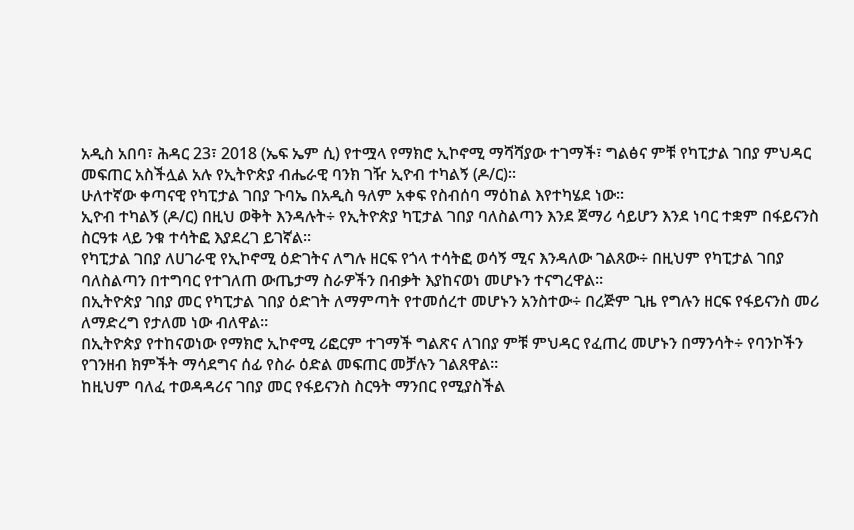አዲስ አበባ፣ ሕዳር 23፣ 2018 (ኤፍ ኤም ሲ) የተሟላ የማክሮ ኢኮኖሚ ማሻሻያው ተገማች፣ ግልፅና ምቹ የካፒታል ገበያ ምህዳር መፍጠር አስችሏል አሉ የኢትዮጵያ ብሔራዊ ባንክ ገዥ ኢዮብ ተካልኝ (ዶ/ር)።
ሁለተኛው ቀጣናዊ የካፒታል ገበያ ጉባኤ በአዲስ ዓለም አቀፍ የስብሰባ ማዕከል እየተካሄደ ነው።
ኢዮብ ተካልኝ (ዶ/ር) በዚህ ወቅት እንዳሉት÷ የኢትዮጵያ ካፒታል ገበያ ባለስልጣን እንደ ጀማሪ ሳይሆን እንደ ነባር ተቋም በፋይናንስ ስርዓቱ ላይ ንቁ ተሳትፎ እያደረገ ይገኛል።
የካፒታል ገበያ ለሀገራዊ የኢኮኖሚ ዕድገትና ለግሉ ዘርፍ የጎላ ተሳትፎ ወሳኝ ሚና እንዳለው ገልጸው÷ በዚህም የካፒታል ገበያ ባለስልጣን በተግባር የተገለጠ ውጤታማ ስራዎችን በብቃት እያከናወነ መሆኑን ተናግረዋል።
በኢትዮጵያ ገበያ መር የካፒታል ገበያ ዕድገት ለማምጣት የተመሰረተ መሆኑን አንስተው÷ በረጅም ጊዜ የግሉን ዘርፍ የፋይናንስ መሪ ለማድረግ የታለመ ነው ብለዋል።
በኢትዮጵያ የተከናወነው የማክሮ ኢኮኖሚ ሪፎርም ተገማች ግልጽና ለገበያ ምቹ ምህዳር የፈጠረ መሆኑን በማንሳት÷ የባንኮችን የገንዘብ ክምችት ማሳደግና ሰፊ የስራ ዕድል መፍጠር መቻሉን ገልጸዋል።
ከዚህም ባለፈ ተወዳዳሪና ገበያ መር የፋይናንስ ስርዓት ማንበር የሚያስችል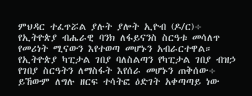ምህዳር ተፈጥሯል ያሉት ያሎት ኢዮብ (ዶ/ር)÷ የኢትዮጵያ ብሔራዊ ባንክ ለፋይናንስ ስርዓቱ መሳለጥ የመሪነት ሚናውን እየተወጣ መሆኑን አብራርተዋል።
የኢትዮጵያ ካፒታል ገበያ ባለስልጣን የካፒታል ገበያ ብዝኃ የገበያ ስርዓትን ለማስፋት እየሰራ መሆኑን ጠቅሰው÷ ይኸውም ለግሉ ዘርፍ ተሳትፎ ዕድገት አቀጣጣይ ነው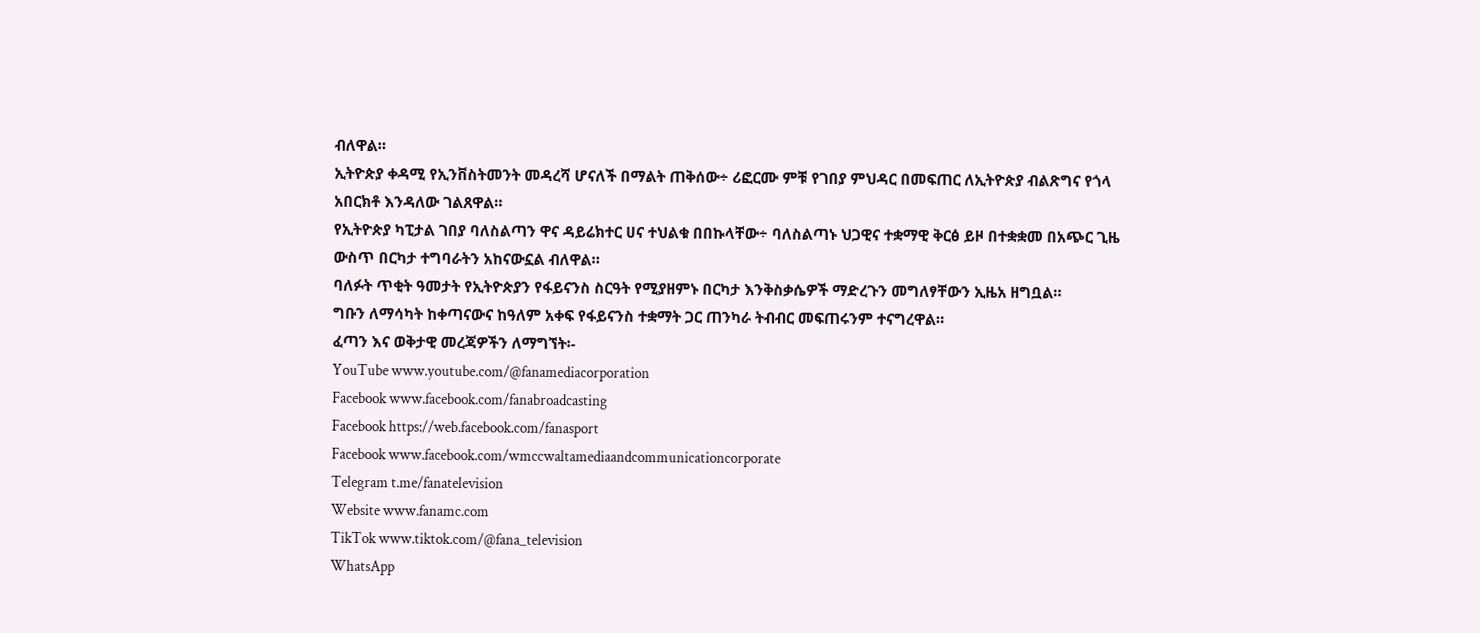ብለዋል።
ኢትዮጵያ ቀዳሚ የኢንቨስትመንት መዳረሻ ሆናለች በማልት ጠቅሰው÷ ሪፎርሙ ምቹ የገበያ ምህዳር በመፍጠር ለኢትዮጵያ ብልጽግና የጎላ አበርክቶ እንዳለው ገልጸዋል።
የኢትዮጵያ ካፒታል ገበያ ባለስልጣን ዋና ዳይሬክተር ሀና ተህልቁ በበኩላቸው÷ ባለስልጣኑ ህጋዊና ተቋማዊ ቅርፅ ይዞ በተቋቋመ በአጭር ጊዜ ውስጥ በርካታ ተግባራትን አከናውኗል ብለዋል።
ባለፉት ጥቂት ዓመታት የኢትዮጵያን የፋይናንስ ስርዓት የሚያዘምኑ በርካታ እንቅስቃሴዎች ማድረጉን መግለፃቸውን ኢዜአ ዘግቧል።
ግቡን ለማሳካት ከቀጣናውና ከዓለም አቀፍ የፋይናንስ ተቋማት ጋር ጠንካራ ትብብር መፍጠሩንም ተናግረዋል።
ፈጣን እና ወቅታዊ መረጃዎችን ለማግኘት፡-
YouTube www.youtube.com/@fanamediacorporation
Facebook www.facebook.com/fanabroadcasting
Facebook https://web.facebook.com/fanasport
Facebook www.facebook.com/wmccwaltamediaandcommunicationcorporate
Telegram t.me/fanatelevision
Website www.fanamc.com
TikTok www.tiktok.com/@fana_television
WhatsApp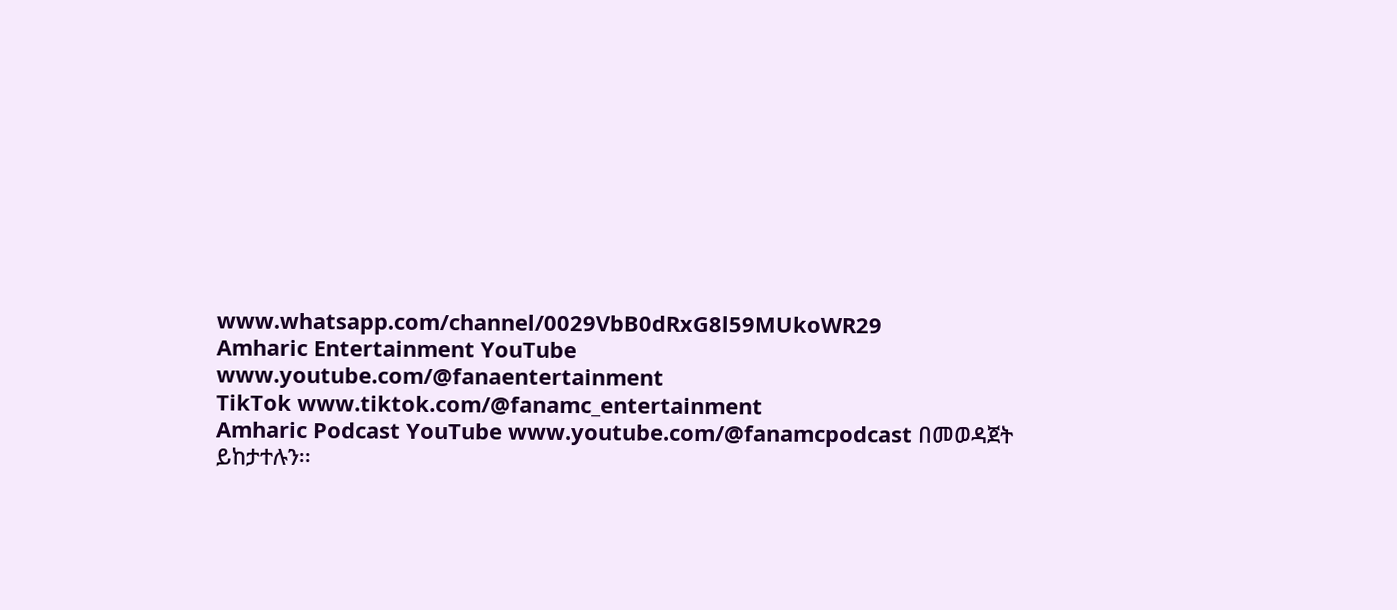www.whatsapp.com/channel/0029VbB0dRxG8l59MUkoWR29
Amharic Entertainment YouTube www.youtube.com/@fanaentertainment
TikTok www.tiktok.com/@fanamc_entertainment
Amharic Podcast YouTube www.youtube.com/@fanamcpodcast በመወዳጀት ይከታተሉን፡፡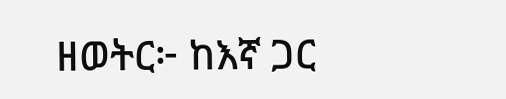ዘወትር፦ ከእኛ ጋር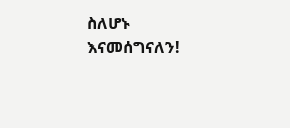ስለሆኑ እናመሰግናለን!